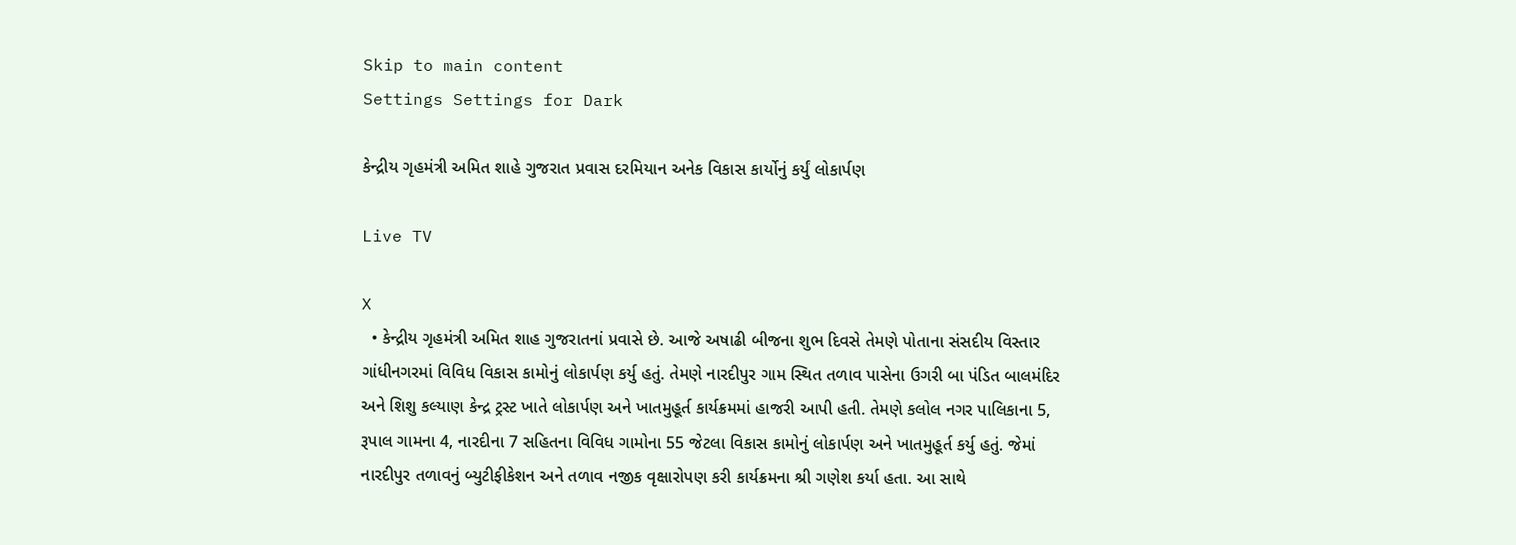Skip to main content
Settings Settings for Dark

કેન્દ્રીય ગૃહમંત્રી અમિત શાહે ગુજરાત પ્રવાસ દરમિયાન અનેક વિકાસ કાર્યોનું કર્યું લોકાર્પણ

Live TV

X
  • કેન્દ્રીય ગૃહમંત્રી અમિત શાહ ગુજરાતનાં પ્રવાસે છે. આજે અષાઢી બીજના શુભ દિવસે તેમણે પોતાના સંસદીય વિસ્તાર ગાંધીનગરમાં વિવિધ વિકાસ કામોનું લોકાર્પણ કર્યુ હતું. તેમણે નારદીપુર ગામ સ્થિત તળાવ પાસેના ઉગરી બા પંડિત બાલમંદિર અને શિશુ કલ્યાણ કેન્દ્ર ટ્રસ્ટ ખાતે લોકાર્પણ અને ખાતમુહૂર્ત કાર્યક્રમમાં હાજરી આપી હતી. તેમણે કલોલ નગર પાલિકાના 5, રૂપાલ ગામના 4, નારદીના 7 સહિતના વિવિધ ગામોના 55 જેટલા વિકાસ કામોનું લોકાર્પણ અને ખાતમુહૂર્ત કર્યુ હતું. જેમાં નારદીપુર તળાવનું બ્યુટીફીકેશન અને તળાવ નજીક વૃક્ષારોપણ કરી કાર્યક્રમના શ્રી ગણેશ કર્યા હતા. આ સાથે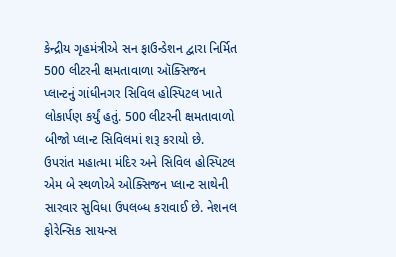કેન્દ્રીય ગૃહમંત્રીએ સન ફાઉન્ડેશન દ્વારા નિર્મિત 500 લીટરની ક્ષમતાવાળા ઑક્સિજન પ્લાન્ટનું ગાંધીનગર સિવિલ હોસ્પિટલ ખાતે લોકાર્પણ કર્યું હતું. 500 લીટરની ક્ષમતાવાળો બીજો પ્લાન્ટ સિવિલમાં શરૂ કરાયો છે. ઉપરાંત મહાત્મા મંદિર અને સિવિલ હોસ્પિટલ એમ બે સ્થળોએ ઓક્સિજન પ્લાન્ટ સાથેની સારવાર સુવિધા ઉપલબ્ધ કરાવાઈ છે. નેશનલ ફોરેન્સિક સાયન્સ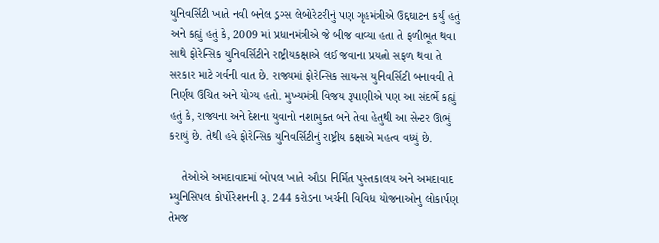યુનિવર્સિટી ખાતે નવી બનેલ ડ્રગ્સ લેબોરેટરીનું પણ ગૃહમંત્રીએ ઉદ્દઘાટન કર્યું હતું અને કહ્યું હતું કે, 2009 માં પ્રધાનમંત્રીએ જે બીજ વાવ્યા હતા તે ફળીભૂત થવા સાથે ફોરેન્સિક યુનિવર્સિટીને રાષ્ટ્રીયકક્ષાએ લઈ જવાના પ્રયત્નો સફળ થવા તે સરકાર માટે ગર્વની વાત છે. રાજ્યમાં ફોરેન્સિક સાયન્સ યુનિવર્સિટી બનાવવી તે નિર્ણય ઉચિત અને યોગ્ય હતો. મુખ્યમંત્રી વિજય રૂપાણીએ પણ આ સંદર્ભે કહ્યું હતું કે, રાજ્યના અને દેશના યુવાનો નશામુક્ત બને તેવા હેતુથી આ સેન્ટર ઊભું કરાયું છે. તેથી હવે ફોરેન્સિક યુનિવર્સિટીનું રાષ્ટ્રીય કક્ષાએ મહત્વ વધ્યું છે.

    તેઓએ અમદાવાદમાં બોપલ ખાતે ઔડા નિર્મિત પુસ્તકાલય અને અમદાવાદ મ્યુનિસિપલ કોર્પોરેશનની રૂ. 244 કરોડના ખર્ચની વિવિધ યોજનાઓનુ લોકાર્પણ તેમજ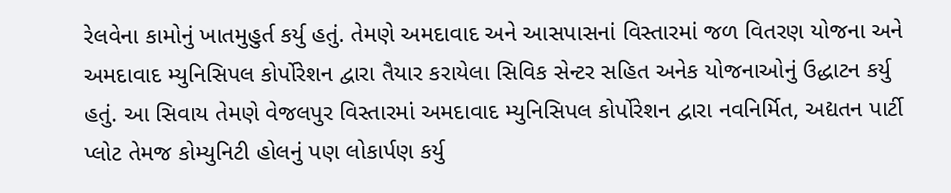રેલવેના કામોનું ખાતમુહુર્ત કર્યુ હતું. તેમણે અમદાવાદ અને આસપાસનાં વિસ્તારમાં જળ વિતરણ યોજના અને અમદાવાદ મ્યુનિસિપલ કોર્પોરેશન દ્વારા તૈયાર કરાયેલા સિવિક સેન્ટર સહિત અનેક યોજનાઓનું ઉદ્ધાટન કર્યુ હતું. આ સિવાય તેમણે વેજલપુર વિસ્તારમાં અમદાવાદ મ્યુનિસિપલ કોર્પોરેશન દ્વારા નવનિર્મિત, અદ્યતન પાર્ટી પ્લોટ તેમજ કોમ્યુનિટી હોલનું પણ લોકાર્પણ કર્યુ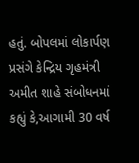હતું. બોપલમાં લોકાર્પણ પ્રસંગે કેન્દ્રિય ગૃહમંત્રી અમીત શાહે સંબોધનમાં કહ્યું કે,આગામી 30 વર્ષ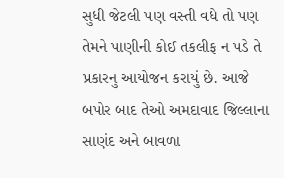સુધી જેટલી પણ વસ્તી વધે તો પણ તેમને પાણીની કોઈ તકલીફ ન પડે તે પ્રકારનુ આયોજન કરાયું છે. આજે બપોર બાદ તેઓ અમદાવાદ જિલ્લાના સાણંદ અને બાવળા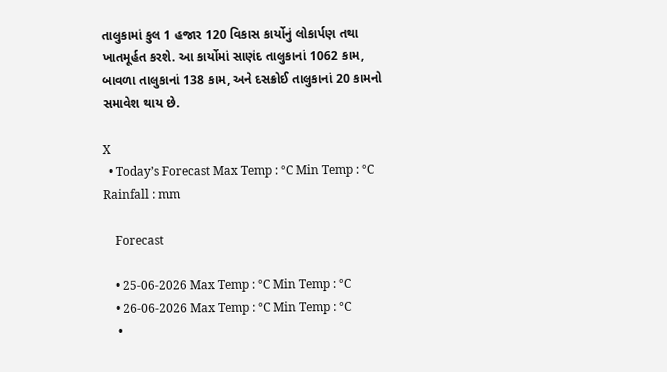તાલુકામાં કુલ 1 હજાર 120 વિકાસ કાર્યોનું લોકાર્પણ તથા ખાતમૂર્હત કરશે. આ કાર્યોમાં સાણંદ તાલુકાનાં 1062 કામ, બાવળા તાલુકાનાં 138 કામ, અને દસક્રોઈ તાલુકાનાં 20 કામનો સમાવેશ થાય છે.

X
  • Today’s Forecast Max Temp : °C Min Temp : °C Rainfall : mm

    Forecast

    • 25-06-2026 Max Temp : °C Min Temp : °C
    • 26-06-2026 Max Temp : °C Min Temp : °C
    •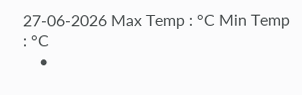27-06-2026 Max Temp : °C Min Temp : °C
    •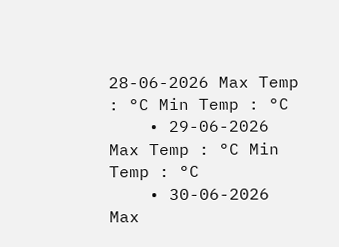28-06-2026 Max Temp : °C Min Temp : °C
    • 29-06-2026 Max Temp : °C Min Temp : °C
    • 30-06-2026 Max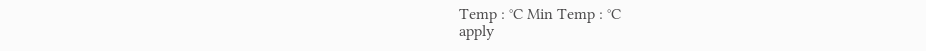Temp : °C Min Temp : °C
apply